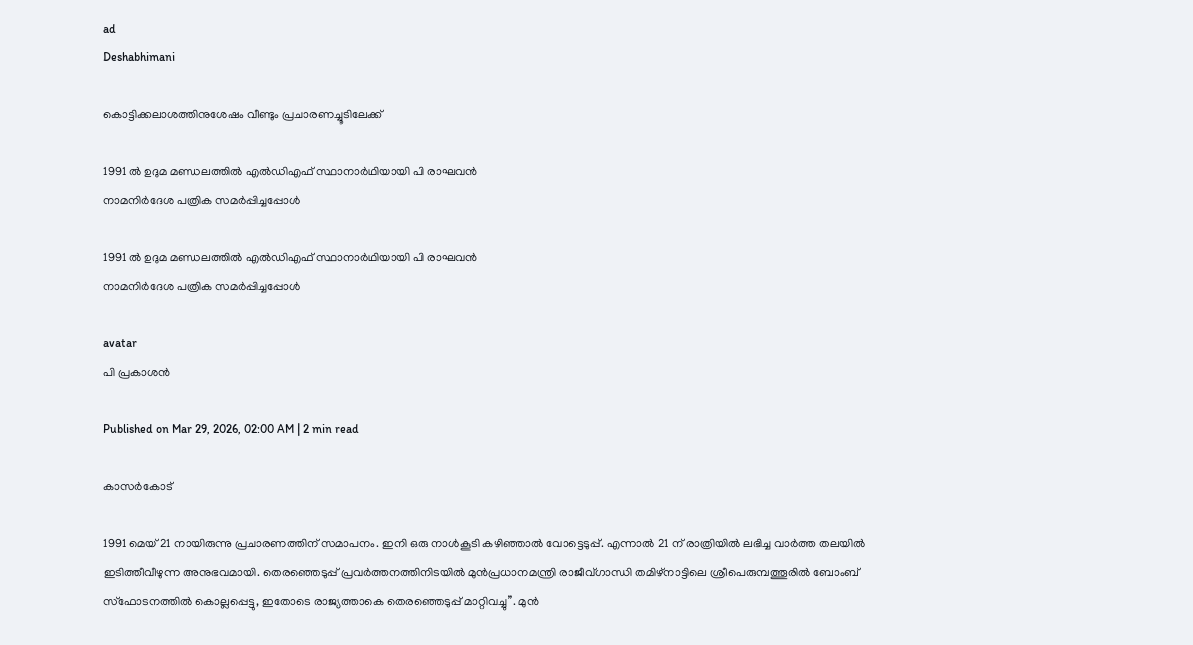ad
Deshabhimani

കൊട്ടിക്കലാശത്തിനുശേഷം വീണ്ടും പ്രചാരണച്ചൂടിലേക്ക്‌

1991 ൽ ഉദുമ മണ്ഡലത്തിൽ എൽഡിഎഫ്‌ സ്ഥാനാർഥിയായി പി രാഘവൻ
നാമനിർദേശ പത്രിക സമർപ്പിച്ചപ്പോൾ

1991 ൽ ഉദുമ മണ്ഡലത്തിൽ എൽഡിഎഫ്‌ സ്ഥാനാർഥിയായി പി രാഘവൻ
നാമനിർദേശ പത്രിക സമർപ്പിച്ചപ്പോൾ

avatar
പി പ്രകാശൻ

Published on Mar 29, 2026, 02:00 AM | 2 min read

കാസർകോട്‌

1991 മെയ് 21 നായിരുന്നു പ്രചാരണത്തിന് സമാപനം. ഇനി ഒരു നാൾകൂടി കഴിഞ്ഞാൽ വോട്ടെടുപ്പ്. എന്നാൽ 21 ന് രാത്രിയിൽ ലഭിച്ച വാർത്ത തലയിൽ ഇടിത്തീവീഴുന്ന അനുഭവമായി. തെരഞ്ഞെടുപ്പ് പ്രവർത്തനത്തിനിടയിൽ മുൻപ്രധാനമന്ത്രി രാജീവ്ഗാന്ധി തമിഴ്നാട്ടിലെ ശ്രീപെരുമ്പത്തൂരിൽ ബോംബ് സ്ഫോടനത്തിൽ കൊല്ലപ്പെട്ടു, ഇതോടെ രാജ്യത്താകെ തെരഞ്ഞെടുപ്പ്‌ മാറ്റിവച്ചു’’. മുൻ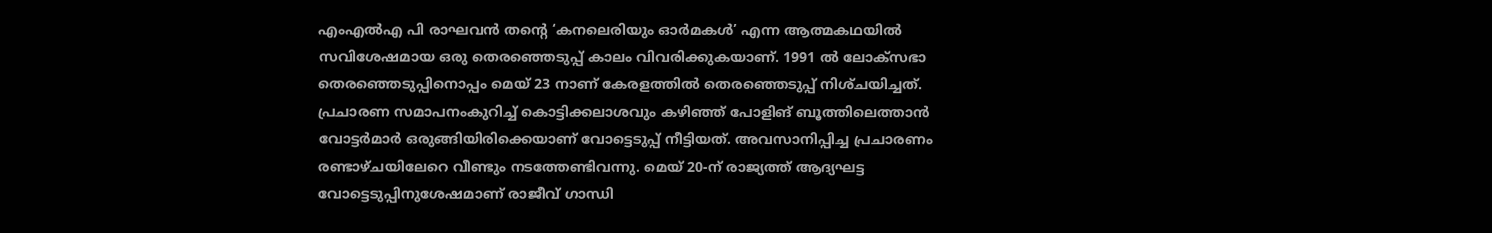എംഎൽഎ പി രാഘവൻ തന്റെ ‘കനലെരിയും ഓർമകൾ’ എന്ന ആത്മകഥയിൽ സവിശേഷമായ ഒരു തെരഞ്ഞെടുപ്പ്‌ കാലം വിവരിക്കുകയാണ്‌. 1991 ൽ ലോക്‌സഭാ തെരഞ്ഞെടുപ്പിനൊപ്പം മെയ്‌ 23 നാണ്‌ കേരളത്തിൽ തെരഞ്ഞെടുപ്പ്‌ നിശ്‌ചയിച്ചത്‌. പ്രചാരണ സമാപനംകുറിച്ച്‌ കൊട്ടിക്കലാശവും കഴിഞ്ഞ്‌ പോളിങ്‌ ബൂത്തിലെത്താൻ വോട്ടർമാർ ഒരുങ്ങിയിരിക്കെയാണ്‌ വോട്ടെടുപ്പ്‌ നീട്ടിയത്‌. അവസാനിപ്പിച്ച പ്രചാരണം രണ്ടാഴ്‌ചയിലേറെ വീണ്ടും നടത്തേണ്ടിവന്നു. മെയ് 20-ന്‌ രാജ്യത്ത്‌ ആദ്യഘട്ട വോട്ടെടുപ്പിനുശേഷമാണ്‌ രാജീവ് ഗാന്ധി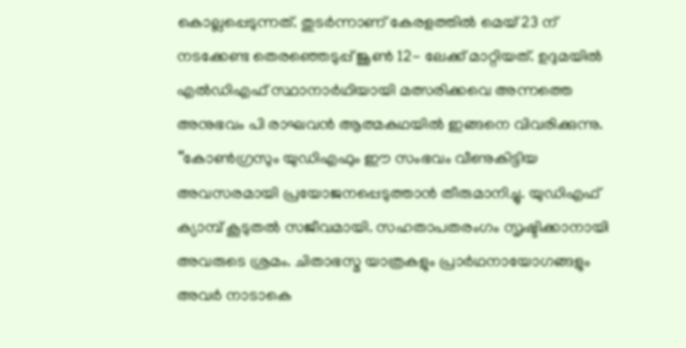കൊല്ലപ്പെടുന്നത്‌. തുടർന്നാണ്‌ കേരളത്തിൽ മെയ് 23 ന്‌ നടക്കേണ്ട തെരഞ്ഞെടുപ്പ്‌ ജൂൺ 12- ലേക്ക്‌ മാറ്റിയത്‌. ഉദുമയിൽ എൽഡിഎഫ്‌ സ്ഥാനാർഥിയായി മത്സരിക്കവെ അന്നത്തെ അനുഭവം പി രാഘവൻ ആത്മകഥയിൽ ഇങ്ങനെ വിവരിക്കുന്നു. ‘‘കോൺഗ്രസും യുഡിഎഫും ഈ സംഭവം വീണുകിട്ടിയ അവസരമായി പ്രയോജനപ്പെടുത്താൻ തീരുമാനിച്ചു. യുഡിഎഫ് ക്യാമ്പ് കൂടുതൽ സജീവമായി. സഹതാപതരംഗം സൃഷ്ടിക്കാനായി അവരുടെ ശ്രമം. ചിതാഭസ്മ യാത്രകളും പ്രാർഥനായോഗങ്ങളും അവർ നാടാകെ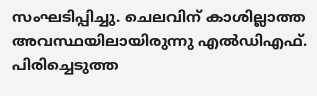സംഘടിപ്പിച്ചു. ചെലവിന് കാശില്ലാത്ത അവസ്ഥയിലായിരുന്നു എൽഡിഎഫ്. പിരിച്ചെടുത്ത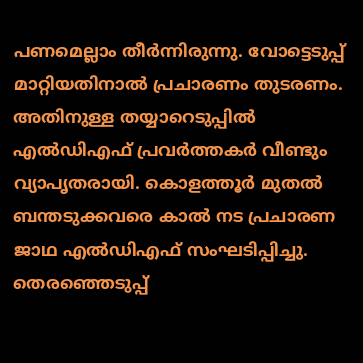പണമെല്ലാം തീർന്നിരുന്നു. വോട്ടെടുപ്പ് മാറ്റിയതിനാൽ പ്രചാരണം തുടരണം. അതിനുള്ള തയ്യാറെടുപ്പിൽ എൽഡിഎഫ് പ്രവർത്തകർ വീണ്ടും വ്യാപൃതരായി. കൊളത്തൂർ മുതൽ ബന്തടുക്കവരെ കാൽ നട പ്രചാരണ ജാഥ എൽഡിഎഫ് സംഘടിപ്പിച്ചു. തെരഞ്ഞെടുപ്പ്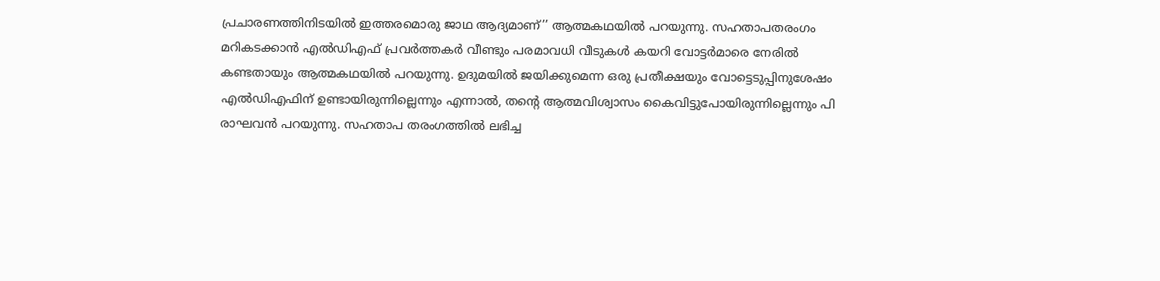പ്രചാരണത്തിനിടയിൽ ഇത്തരമൊരു ജാഥ ആദ്യമാണ്‌’’ ആത്മകഥയിൽ പറയുന്നു. സഹതാപതരംഗം മറികടക്കാൻ എൽഡിഎഫ് പ്രവർത്തകർ വീണ്ടും പരമാവധി വീടുകൾ കയറി വോട്ടർമാരെ നേരിൽ കണ്ടതായും ആത്മകഥയിൽ പറയുന്നു. ഉദുമയിൽ ജയിക്കുമെന്ന ഒരു പ്രതീക്ഷയും വോട്ടെടുപ്പിനുശേഷം എൽഡിഎഫിന് ഉണ്ടായിരുന്നില്ലെന്നും എന്നാൽ, തന്റെ ആത്മവിശ്വാസം കൈവിട്ടുപോയിരുന്നില്ലെന്നും പി രാഘവൻ പറയുന്നു. സഹതാപ തരംഗത്തിൽ ലഭിച്ച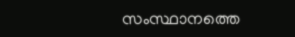സംസ്ഥാനത്തെ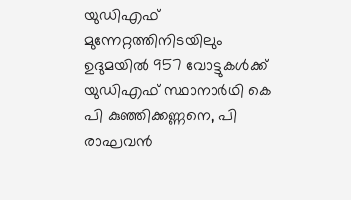യുഡിഎഫ് മുന്നേറ്റത്തിനിടയിലും ഉദുമയിൽ 957 വോട്ടുകൾക്ക് യുഡിഎഫ്‌ സ്ഥാനാർഥി കെ പി കുഞ്ഞിക്കണ്ണനെ, പി രാഘവൻ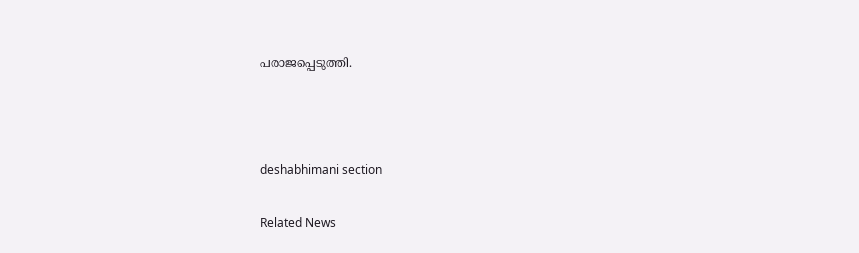പരാജപ്പെടുത്തി.



deshabhimani section

Related News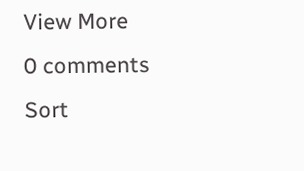View More
0 comments
Sort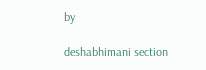by

deshabhimani section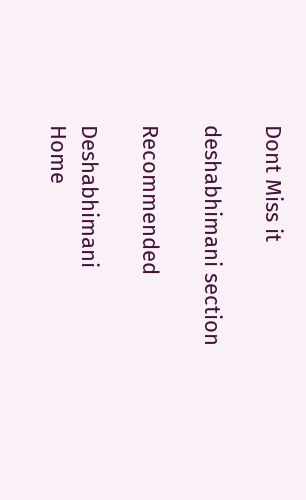Dont Miss it

deshabhimani section

Recommended

Deshabhimani
Home